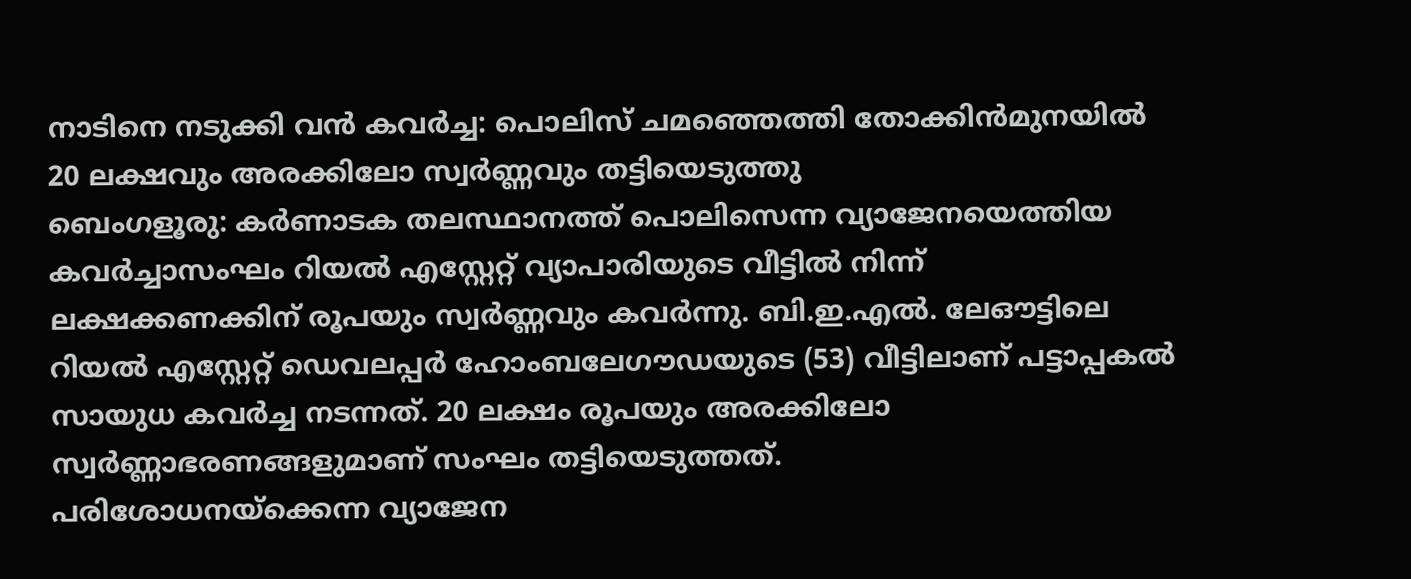നാടിനെ നടുക്കി വൻ കവർച്ച: പൊലിസ് ചമഞ്ഞെത്തി തോക്കിൻമുനയിൽ 20 ലക്ഷവും അരക്കിലോ സ്വർണ്ണവും തട്ടിയെടുത്തു
ബെംഗളൂരു: കർണാടക തലസ്ഥാനത്ത് പൊലിസെന്ന വ്യാജേനയെത്തിയ കവർച്ചാസംഘം റിയൽ എസ്റ്റേറ്റ് വ്യാപാരിയുടെ വീട്ടിൽ നിന്ന് ലക്ഷക്കണക്കിന് രൂപയും സ്വർണ്ണവും കവർന്നു. ബി.ഇ.എൽ. ലേഔട്ടിലെ റിയൽ എസ്റ്റേറ്റ് ഡെവലപ്പർ ഹോംബലേഗൗഡയുടെ (53) വീട്ടിലാണ് പട്ടാപ്പകൽ സായുധ കവർച്ച നടന്നത്. 20 ലക്ഷം രൂപയും അരക്കിലോ സ്വർണ്ണാഭരണങ്ങളുമാണ് സംഘം തട്ടിയെടുത്തത്.
പരിശോധനയ്ക്കെന്ന വ്യാജേന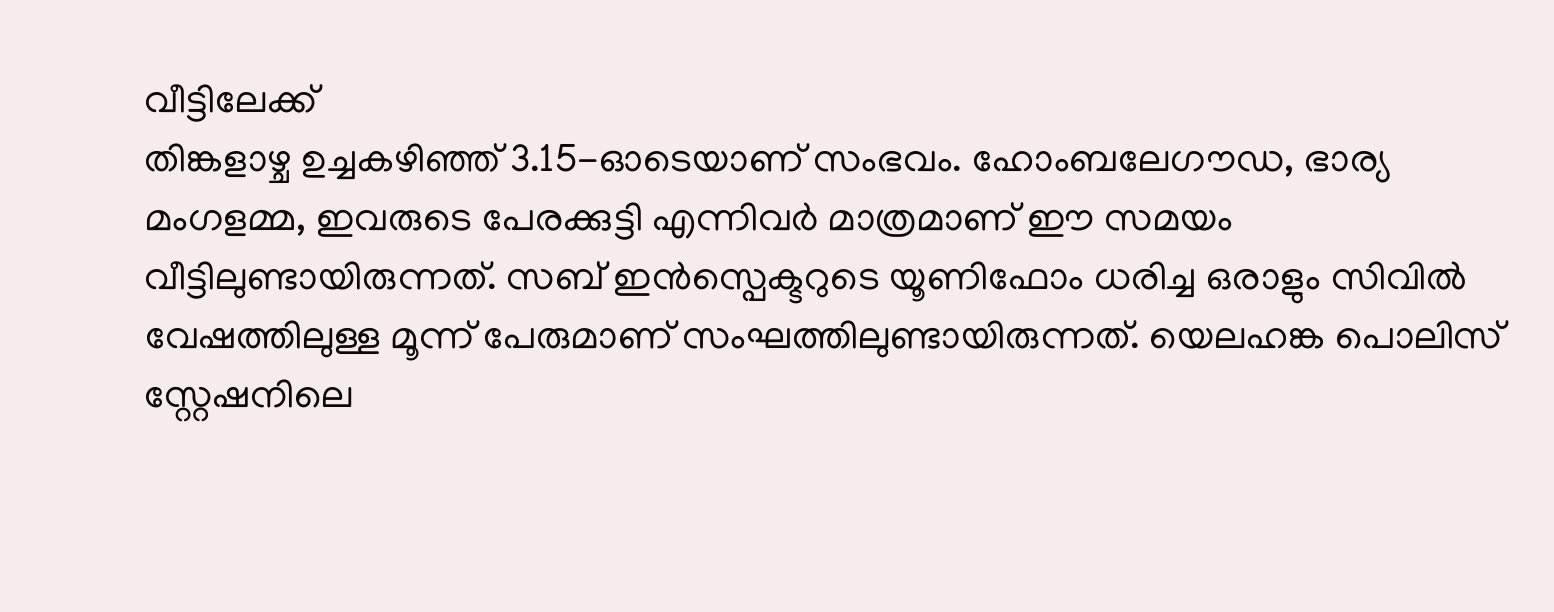വീട്ടിലേക്ക്
തിങ്കളാഴ്ച ഉച്ചകഴിഞ്ഞ് 3.15-ഓടെയാണ് സംഭവം. ഹോംബലേഗൗഡ, ഭാര്യ മംഗളമ്മ, ഇവരുടെ പേരക്കുട്ടി എന്നിവർ മാത്രമാണ് ഈ സമയം വീട്ടിലുണ്ടായിരുന്നത്. സബ് ഇൻസ്പെക്ടറുടെ യൂണിഫോം ധരിച്ച ഒരാളും സിവിൽ വേഷത്തിലുള്ള മൂന്ന് പേരുമാണ് സംഘത്തിലുണ്ടായിരുന്നത്. യെലഹങ്ക പൊലിസ് സ്റ്റേഷനിലെ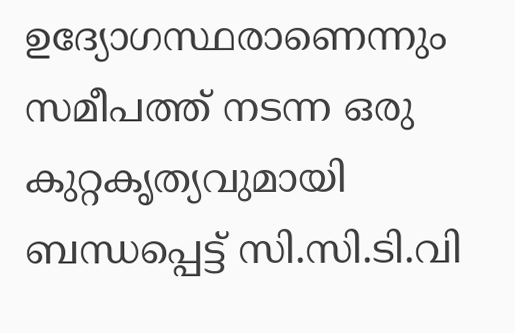ഉദ്യോഗസ്ഥരാണെന്നും സമീപത്ത് നടന്ന ഒരു കുറ്റകൃത്യവുമായി ബന്ധപ്പെട്ട് സി.സി.ടി.വി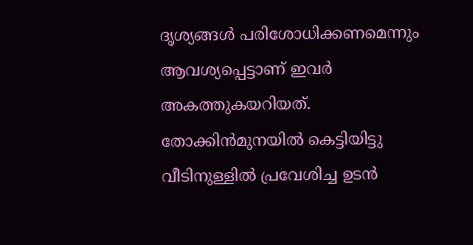ദൃശ്യങ്ങൾ പരിശോധിക്കണമെന്നും ആവശ്യപ്പെട്ടാണ് ഇവർ അകത്തുകയറിയത്.
തോക്കിൻമുനയിൽ കെട്ടിയിട്ടു
വീടിനുള്ളിൽ പ്രവേശിച്ച ഉടൻ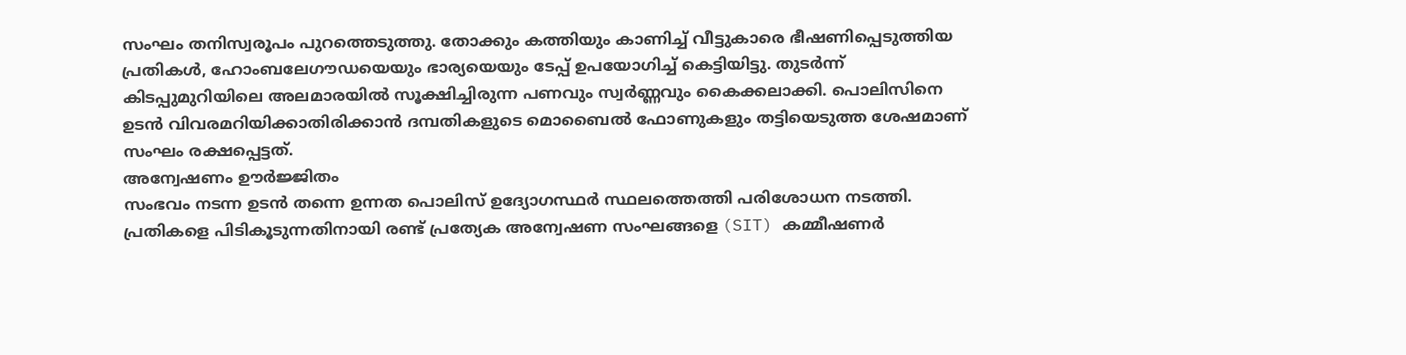സംഘം തനിസ്വരൂപം പുറത്തെടുത്തു. തോക്കും കത്തിയും കാണിച്ച് വീട്ടുകാരെ ഭീഷണിപ്പെടുത്തിയ പ്രതികൾ, ഹോംബലേഗൗഡയെയും ഭാര്യയെയും ടേപ്പ് ഉപയോഗിച്ച് കെട്ടിയിട്ടു. തുടർന്ന് കിടപ്പുമുറിയിലെ അലമാരയിൽ സൂക്ഷിച്ചിരുന്ന പണവും സ്വർണ്ണവും കൈക്കലാക്കി. പൊലിസിനെ ഉടൻ വിവരമറിയിക്കാതിരിക്കാൻ ദമ്പതികളുടെ മൊബൈൽ ഫോണുകളും തട്ടിയെടുത്ത ശേഷമാണ് സംഘം രക്ഷപ്പെട്ടത്.
അന്വേഷണം ഊർജ്ജിതം
സംഭവം നടന്ന ഉടൻ തന്നെ ഉന്നത പൊലിസ് ഉദ്യോഗസ്ഥർ സ്ഥലത്തെത്തി പരിശോധന നടത്തി. പ്രതികളെ പിടികൂടുന്നതിനായി രണ്ട് പ്രത്യേക അന്വേഷണ സംഘങ്ങളെ (SIT) കമ്മീഷണർ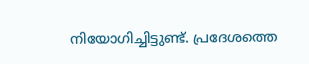നിയോഗിച്ചിട്ടുണ്ട്. പ്രദേശത്തെ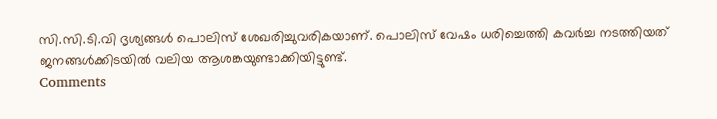സി.സി.ടി.വി ദൃശ്യങ്ങൾ പൊലിസ് ശേഖരിച്ചുവരികയാണ്. പൊലിസ് വേഷം ധരിച്ചെത്തി കവർച്ച നടത്തിയത് ജനങ്ങൾക്കിടയിൽ വലിയ ആശങ്കയുണ്ടാക്കിയിട്ടുണ്ട്.
Comments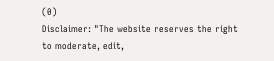(0)
Disclaimer: "The website reserves the right to moderate, edit,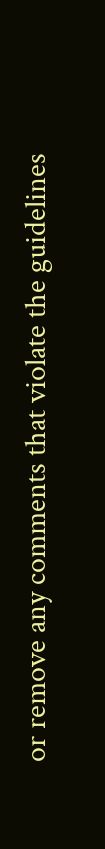or remove any comments that violate the guidelines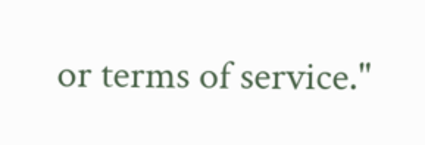or terms of service."